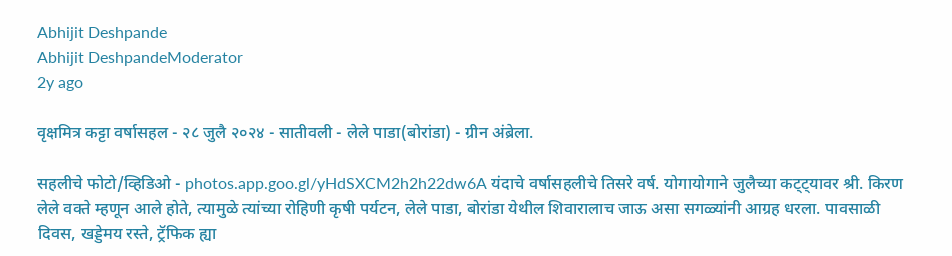Abhijit Deshpande
Abhijit DeshpandeModerator
2y ago

वृक्षमित्र कट्टा वर्षासहल - २८ जुलै २०२४ - सातीवली - लेले पाडा(बोरांडा) - ग्रीन अंब्रेला.

सहलीचे फोटो/व्हिडिओ - photos.app.goo.gl/yHdSXCM2h2h22dw6A यंदाचे वर्षासहलीचे तिसरे वर्ष. योगायोगाने जुलैच्या कट्ट्यावर श्री. किरण लेले वक्ते म्हणून आले होते, त्यामुळे त्यांच्या रोहिणी कृषी पर्यटन, लेले पाडा, बोरांडा येथील शिवारालाच जाऊ असा सगळ्यांनी आग्रह धरला. पावसाळी दिवस, खड्डेमय रस्ते, ट्रॅफिक ह्या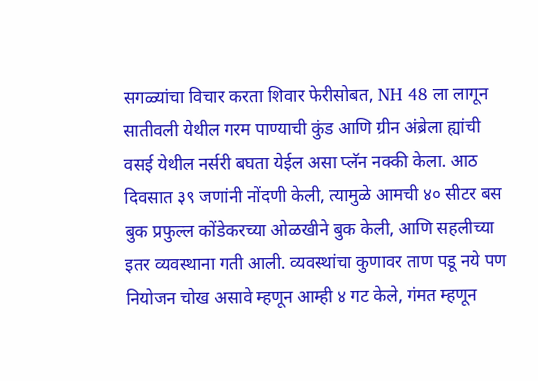सगळ्यांचा विचार करता शिवार फेरीसोबत, NH 48 ला लागून सातीवली येथील गरम पाण्याची कुंड आणि ग्रीन अंब्रेला ह्यांची वसई येथील नर्सरी बघता येईल असा प्लॅन नक्की केला. आठ दिवसात ३९ जणांनी नोंदणी केली, त्यामुळे आमची ४० सीटर बस बुक प्रफुल्ल कोंडेकरच्या ओळखीने बुक केली, आणि सहलीच्या इतर व्यवस्थाना गती आली. व्यवस्थांचा कुणावर ताण पडू नये पण नियोजन चोख असावे म्हणून आम्ही ४ गट केले, गंमत म्हणून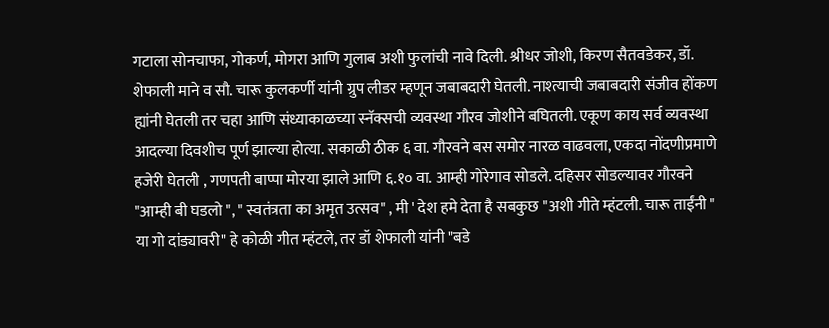गटाला सोनचाफा, गोकर्ण, मोगरा आणि गुलाब अशी फुलांची नावे दिली. श्रीधर जोशी, किरण सैतवडेकर, डॉ. शेफाली माने व सौ. चारू कुलकर्णी यांनी ग्रुप लीडर म्हणून जबाबदारी घेतली. नाश्त्याची जबाबदारी संजीव होंकण ह्यांनी घेतली तर चहा आणि संध्याकाळच्या स्नॅक्सची व्यवस्था गौरव जोशीने बघितली. एकूण काय सर्व व्यवस्था आदल्या दिवशीच पूर्ण झाल्या होत्या. सकाळी ठीक ६ वा. गौरवने बस समोर नारळ वाढवला, एकदा नोंदणीप्रमाणे हजेरी घेतली , गणपती बाप्पा मोरया झाले आणि ६.१० वा. आम्ही गोरेगाव सोडले. दहिसर सोडल्यावर गौरवने "आम्ही बी घडलो ", " स्वतंत्रता का अमृत उत्सव" , मी ' देश हमे देता है सबकुछ "अशी गीते म्हंटली. चारू ताईंनी " या गो दांड्यावरी" हे कोळी गीत म्हंटले, तर डॉ शेफाली यांनी "बडे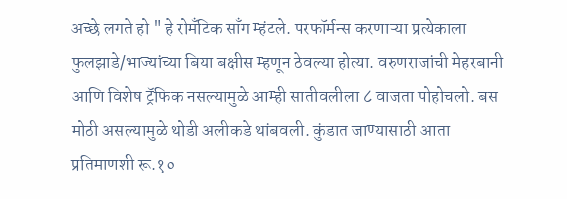अच्छे लगते हो " हे रोमँटिक साँग म्हंटले. परफॉर्मन्स करणाऱ्या प्रत्येकाला फुलझाडे/भाज्यांच्या बिया बक्षीस म्हणून ठेवल्या होत्या. वरुणराजांची मेहरबानी आणि विशेष ट्रॅफिक नसल्यामुळे आम्ही सातीवलीला ८ वाजता पोहोचलो. बस मोठी असल्यामुळे थोडी अलीकडे थांबवली. कुंडात जाण्यासाठी आता प्रतिमाणशी रू.१०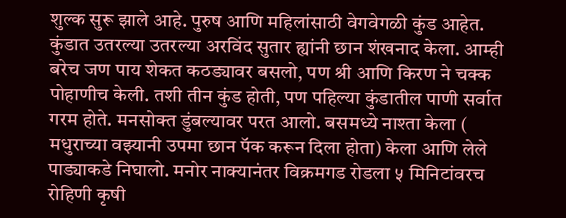शुल्क सुरू झाले आहे. पुरुष आणि महिलांसाठी वेगवेगळी कुंड आहेत. कुंडात उतरल्या उतरल्या अरविंद सुतार ह्यांनी छान शंखनाद केला. आम्ही बरेच जण पाय शेकत कठड्यावर बसलो, पण श्री आणि किरण ने चक्क पोहाणीच केली. तशी तीन कुंड होती, पण पहिल्या कुंडातील पाणी सर्वात गरम होते. मनसोक्त डुंबल्यावर परत आलो. बसमध्ये नाश्ता केला ( मधुराच्या वझ्यानी उपमा छान पॅक करून दिला होता) केला आणि लेले पाड्याकडे निघालो. मनोर नाक्यानंतर विक्रमगड रोडला ५ मिनिटांवरच रोहिणी कृषी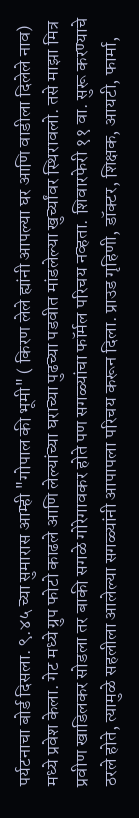पर्यटनाचा बोर्ड दिसला. ९.४५ च्या सुमारास आम्ही "गोपाल की भूमी" ( किरण लेले ह्यांनी आपल्या घर आणि वाडीला दिलेले नाव) मध्ये प्रवेश केला. गेट मध्ये ग्रुप फोटो काढले आणि लेल्यांच्या घराच्या पुढच्या पडवीत मांडलेल्या खुर्च्यांवर स्थिरावलो. तसे माझा मित्र प्रवीण खाडिलकर सोडला तर बाकी सगळे गोरेगावकर होते पण सगळ्यांचा फॉर्मल परिचय नव्हता. शिवारफेरी ११ वा. सुरू करण्याचे ठरले होते, त्यामुळे सहलीला आलेल्या सगळ्यांनी आपापला परिचय करून दिला. प्राउड गृहिणी, डॉक्टर, शिक्षक, आयटी, फार्मा,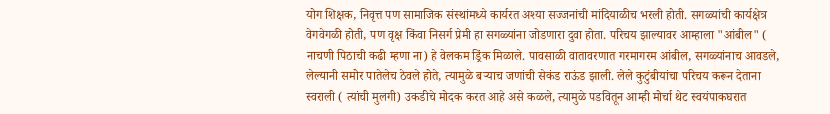योग शिक्षक, निवृत्त पण सामाजिक संस्थांमध्ये कार्यरत अश्या सज्जनांची मांदियाळीच भरली होती. सगळ्यांची कार्यक्षेत्र वेगवेगळी होती, पण वृक्ष किंवा निसर्ग प्रेमी हा सगळ्यांना जोडणारा दुवा होता. परिचय झाल्यावर आम्हाला "आंबील" ( नाचणी पिठाची कढी म्हणा ना) हे वेलकम ड्रिंक मिळाले. पावसाळी वातावरणात गरमागरम आंबील, सगळ्यांनाच आवडले, लेल्यानी समोर पातेलेच ठेवले होते, त्यामुळे बऱ्याच जणांची सेकंड राऊंड झाली. लेले कुटुंबीयांचा परिचय करून देताना स्वराली ( त्यांची मुलगी) उकडीचे मोदक करत आहे असे कळले, त्यामुळे पडवितून आम्ही मोर्चा थेट स्वयंपाकघरात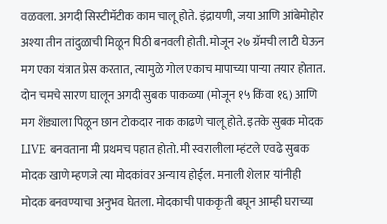वळवला. अगदी सिस्टीमॅटीक काम चालू होते. इंद्रायणी, जया आणि आंबेमोहोर अश्या तीन तांदुळाची मिळून पिठी बनवली होती. मोजून २७ ग्रॅमची लाटी घेऊन मग एका यंत्रात प्रेस करतात, त्यामुळे गोल एकाच मापाच्या पाऱ्या तयार होतात. दोन चमचे सारण घालून अगदी सुबक पाकळ्या (मोजून १५ किंवा १६) आणि मग शेंड्याला पिळून छान टोकदार नाक काढणे चालू होते. इतके सुबक मोदक LIVE बनवताना मी प्रथमच पहात होतो. मी स्वरालीला म्हंटले एवढे सुबक मोदक खाणे म्हणजे त्या मोदकांवर अन्याय होईल. मनाली शेलार यांनीही मोदक बनवण्याचा अनुभव घेतला. मोदकाची पाककृती बघून आम्ही घराच्या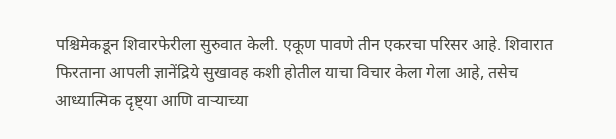पश्चिमेकडून शिवारफेरीला सुरुवात केली. एकूण पावणे तीन एकरचा परिसर आहे. शिवारात फिरताना आपली ज्ञानेंद्रिये सुखावह कशी होतील याचा विचार केला गेला आहे, तसेच आध्यात्मिक दृष्ट्या आणि वाऱ्याच्या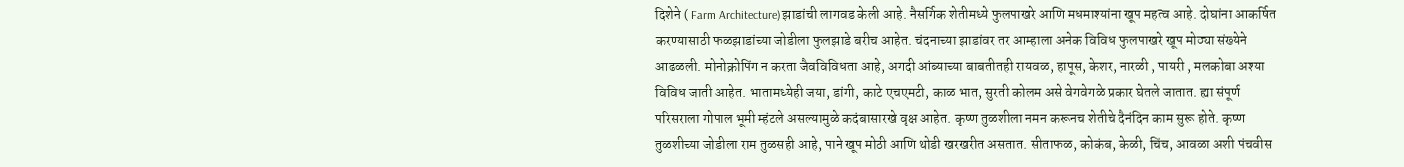दिशेने ( Farm Architecture)झाडांची लागवड केली आहे. नैसर्गिक शेतीमध्ये फुलपाखरे आणि मधमाश्यांना खूप महत्व आहे. दोघांना आकर्षित करण्यासाठी फळझाडांच्या जोडीला फुलझाडे बरीच आहेत. चंदनाच्या झाडांवर तर आम्हाला अनेक विविध फुलपाखरे खूप मोठ्या संख्येने आढळली. मोनोक्रोपिंग न करता जैवविविधता आहे, अगदी आंब्याच्या बाबतीतही रायवळ, हापूस, केशर, नारळी , पायरी , मलकोबा अश्या विविध जाती आहेत. भातामध्येही जया, डांगी, काटे एचएमटी, काळ भात, सुरती कोलम असे वेगवेगळे प्रकार घेतले जातात. ह्या संपूर्ण परिसराला गोपाल भूमी म्हंटले असल्यामुळे कदंबासारखे वृक्ष आहेत. कृष्ण तुळशीला नमन करूनच शेतीचे दैनंदिन काम सुरू होते. कृष्ण तुळशीच्या जोडीला राम तुळसही आहे, पाने खूप मोठी आणि थोडी खरखरीत असतात. सीताफळ, कोकंब, केळी, चिंच, आवळा अशी पंचवीस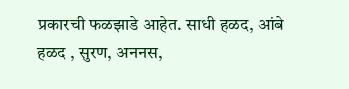प्रकारची फळझाडे आहेत. साधी हळद, आंबे हळद , सुरण, अननस,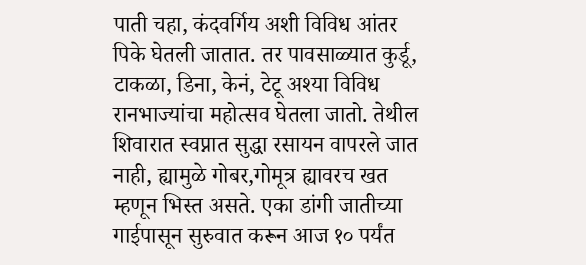पाती चहा, कंदवर्गिय अशी विविध आंतर पिके घेतली जातात. तर पावसाळ्यात कुर्डू, टाकळा, डिना, केनं, टेटू अश्या विविध रानभाज्यांचा महोत्सव घेतला जातो. तेथील शिवारात स्वप्नात सुद्धा रसायन वापरले जात नाही, ह्यामुळे गोबर,गोमूत्र ह्यावरच खत म्हणून भिस्त असते. एका डांगी जातीच्या गाईपासून सुरुवात करून आज १० पर्यंत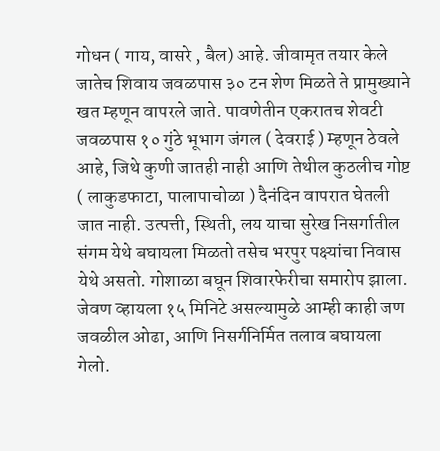गोधन ( गाय, वासरे , बैल) आहे. जीवामृत तयार केले जातेच शिवाय जवळपास ३० टन शेण मिळते ते प्रामुख्याने खत म्हणून वापरले जाते. पावणेतीन एकरातच शेवटी जवळपास १० गुंठे भूभाग जंगल ( देवराई ) म्हणून ठेवले आहे, जिथे कुणी जातही नाही आणि तेथील कुठलीच गोष्ट ( लाकुडफाटा, पालापाचोळा ) दैनंदिन वापरात घेतली जात नाही. उत्पत्ती, स्थिती, लय याचा सुरेख निसर्गातील संगम येथे बघायला मिळतो तसेच भरपुर पक्ष्यांचा निवास येथे असतो. गोशाळा बघून शिवारफेरीचा समारोप झाला. जेवण व्हायला १५ मिनिटे असल्यामुळे आम्ही काही जण जवळील ओढा, आणि निसर्गनिर्मित तलाव बघायला गेलो.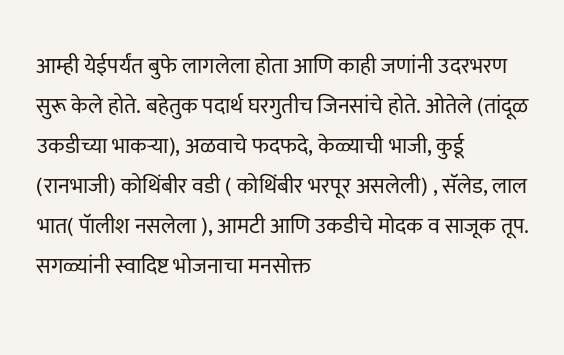आम्ही येईपर्यंत बुफे लागलेला होता आणि काही जणांनी उदरभरण सुरू केले होते. बहेतुक पदार्थ घरगुतीच जिनसांचे होते. ओतेले (तांदूळ उकडीच्या भाकऱ्या), अळवाचे फदफदे, केळ्याची भाजी, कुर्डू (रानभाजी) कोथिंबीर वडी ( कोथिंबीर भरपूर असलेली) , सॅलेड, लाल भात( पॅालीश नसलेला ), आमटी आणि उकडीचे मोदक व साजूक तूप. सगळ्यांनी स्वादिष्ट भोजनाचा मनसोक्त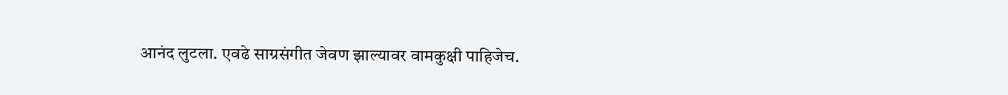आनंद लुटला. एवढे साग्रसंगीत जेवण झाल्यावर वामकुक्षी पाहिजेच.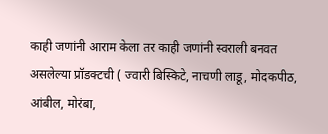काही जणांनी आराम केला तर काही जणांनी स्वराली बनवत असलेल्या प्रॉडक्टची ( ज्वारी बिस्किटे, नाचणी लाडू, मोदकपीठ, आंबील, मोरंबा,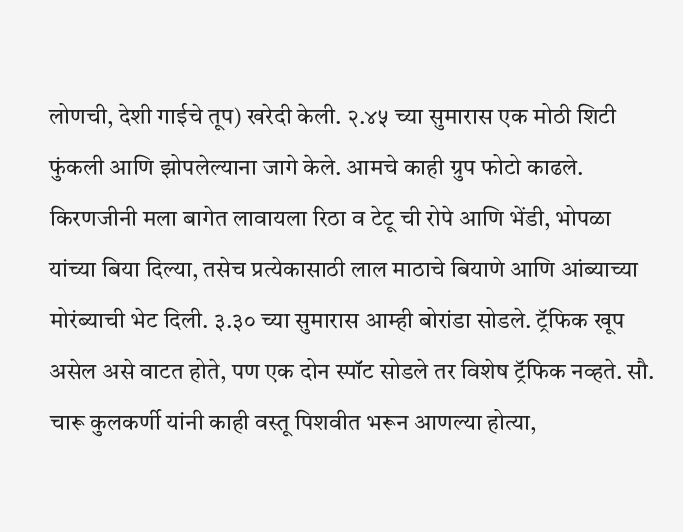लोणची, देशी गाईचे तूप) खरेदी केली. २.४५ च्या सुमारास एक मोठी शिटी फुंकली आणि झोपलेल्याना जागे केले. आमचे काही ग्रुप फोटो काढले. किरणजीनी मला बागेत लावायला रिठा व टेटू ची रोपे आणि भेंडी, भोपळा यांच्या बिया दिल्या, तसेच प्रत्येकासाठी लाल माठाचे बियाणे आणि आंब्याच्या मोरंब्याची भेट दिली. ३.३० च्या सुमारास आम्ही बोरांडा सोडले. ट्रॅफिक खूप असेल असे वाटत होते, पण एक दोन स्पॉट सोडले तर विशेष ट्रॅफिक नव्हते. सौ. चारू कुलकर्णी यांनी काही वस्तू पिशवीत भरून आणल्या होत्या,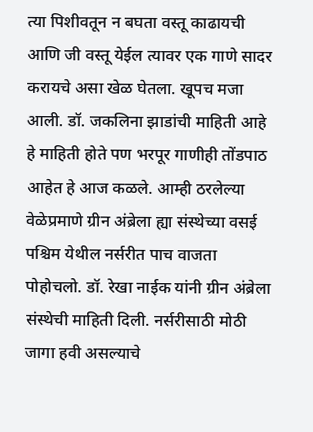त्या पिशीवतून न बघता वस्तू काढायची आणि जी वस्तू येईल त्यावर एक गाणे सादर करायचे असा खेळ घेतला. खूपच मजा आली. डॉ. जकलिना झाडांची माहिती आहे हे माहिती होते पण भरपूर गाणीही तोंडपाठ आहेत हे आज कळले. आम्ही ठरलेल्या वेळेप्रमाणे ग्रीन अंब्रेला ह्या संस्थेच्या वसई पश्चिम येथील नर्सरीत पाच वाजता पोहोचलो. डॉ. रेखा नाईक यांनी ग्रीन अंब्रेला संस्थेची माहिती दिली. नर्सरीसाठी मोठी जागा हवी असल्याचे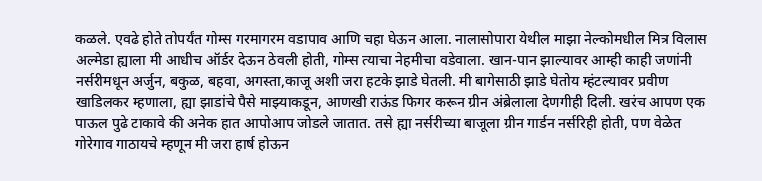कळले. एवढे होते तोपर्यंत गोम्स गरमागरम वडापाव आणि चहा घेऊन आला. नालासोपारा येथील माझा नेल्कोमधील मित्र विलास अल्मेडा ह्याला मी आधीच ऑर्डर देऊन ठेवली होती, गोम्स त्याचा नेहमीचा वडेवाला. खान-पान झाल्यावर आम्ही काही जणांनी नर्सरीमधून अर्जुन, बकुळ, बहवा, अगस्ता,काजू अशी जरा हटके झाडे घेतली. मी बागेसाठी झाडे घेतोय म्हंटल्यावर प्रवीण खाडिलकर म्हणाला, ह्या झाडांचे पैसे माझ्याकडून, आणखी राऊंड फिगर करून ग्रीन अंब्रेलाला देणगीही दिली. खरंच आपण एक पाऊल पुढे टाकावे की अनेक हात आपोआप जोडले जातात. तसे ह्या नर्सरीच्या बाजूला ग्रीन गार्डन नर्सरिही होती, पण वेळेत गोरेगाव गाठायचे म्हणून मी जरा हार्ष होऊन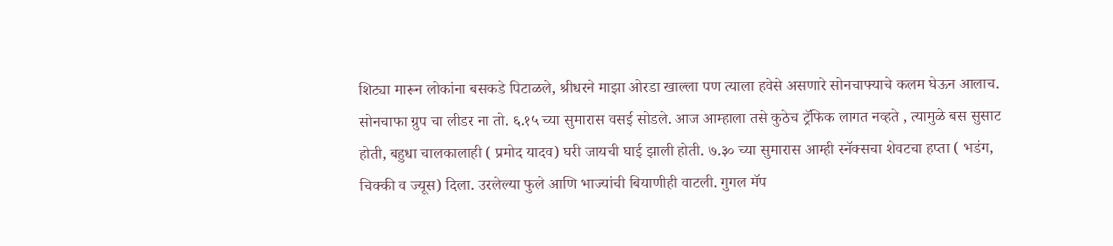शिट्या मारून लोकांना बसकडे पिटाळले, श्रीधरने माझा ओरडा खाल्ला पण त्याला हवेसे असणारे सोनचाफ्याचे कलम घेऊन आलाच. सोनचाफा ग्रुप चा लीडर ना तो. ६.१५ च्या सुमारास वसई सोडले. आज आम्हाला तसे कुठेच ट्रॅफिक लागत नव्हते , त्यामुळे बस सुसाट होती, बहुधा चालकालाही ( प्रमोद यादव) घरी जायची घाई झाली होती. ७.३० च्या सुमारास आम्ही स्नॅक्सचा शेवटचा हप्ता ( भडंग, चिक्की व ज्यूस) दिला. उरलेल्या फुले आणि भाज्यांची बियाणीही वाटली. गुगल मॅप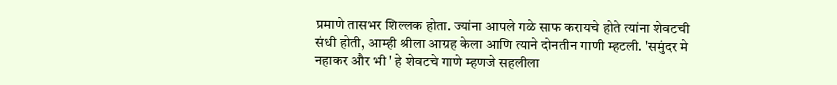प्रमाणे तासभर शिल्लक होता. ज्यांना आपले गळे साफ करायचे होते त्यांना शेवटची संधी होती, आम्ही श्रीला आग्रह केला आणि त्याने दोनतीन गाणी म्हटली. 'समुंदर मे नहाकर और भी ' हे शेवटचे गाणे म्हणजे सहलीला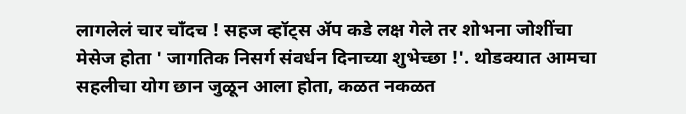लागलेलं चार चाँदच ! सहज व्हॉट्स ॲप कडे लक्ष गेले तर शोभना जोशींचा मेसेज होता ' जागतिक निसर्ग संवर्धन दिनाच्या शुभेच्छा !'. थोडक्यात आमचा सहलीचा योग छान जुळून आला होता, कळत नकळत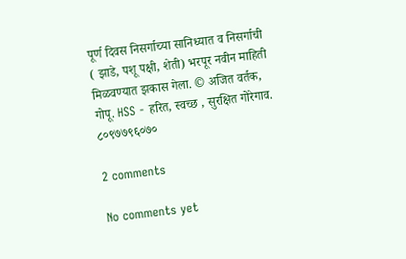पूर्ण दिवस निसर्गाच्या सानिध्यात व निसर्गाची ( झाडे, पशू पक्षी, शेती) भरपूर नवीन माहिती मिळवण्यात झकास गेला. © अजित वर्तक, गोपू. HSS - हरित, स्वच्छ , सुरक्षित गोरेगाव. ८०९७७९६०७०

2 comments

No comments yet